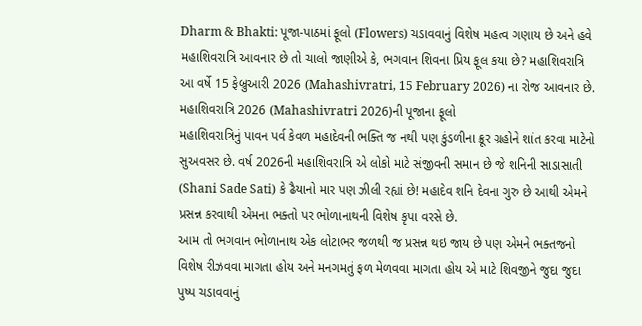Dharm & Bhakti: પૂજા-પાઠમાં ફૂલો (Flowers) ચડાવવાનું વિશેષ મહત્વ ગણાય છે અને હવે મહાશિવરાત્રિ આવનાર છે તો ચાલો જાણીએ કે, ભગવાન શિવના પ્રિય ફૂલ કયા છે? મહાશિવરાત્રિ આ વર્ષે 15 ફેબ્રુઆરી 2026 (Mahashivratri, 15 February 2026) ના રોજ આવનાર છે.
મહાશિવરાત્રિ 2026 (Mahashivratri 2026)ની પૂજાના ફૂલો
મહાશિવરાત્રિનું પાવન પર્વ કેવળ મહાદેવની ભક્તિ જ નથી પણ કુંડળીના ક્રૂર ગ્રહોને શાંત કરવા માટેનો સુઅવસર છે. વર્ષ 2026ની મહાશિવરાત્રિ એ લોકો માટે સંજીવની સમાન છે જે શનિની સાડાસાતી (Shani Sade Sati) કે ઢૈયાનો માર પણ ઝીલી રહ્યાં છે! મહાદેવ શનિ દેવના ગુરુ છે આથી એમને પ્રસન્ન કરવાથી એમના ભક્તો પર ભોળાનાથની વિશેષ કૃપા વરસે છે.
આમ તો ભગવાન ભોળાનાથ એક લોટાભર જળથી જ પ્રસન્ન થઇ જાય છે પણ એમને ભક્તજનો વિશેષ રીઝવવા માગતા હોય અને મનગમતું ફળ મેળવવા માગતા હોય એ માટે શિવજીને જુદા જુદા પુષ્પ ચડાવવાનું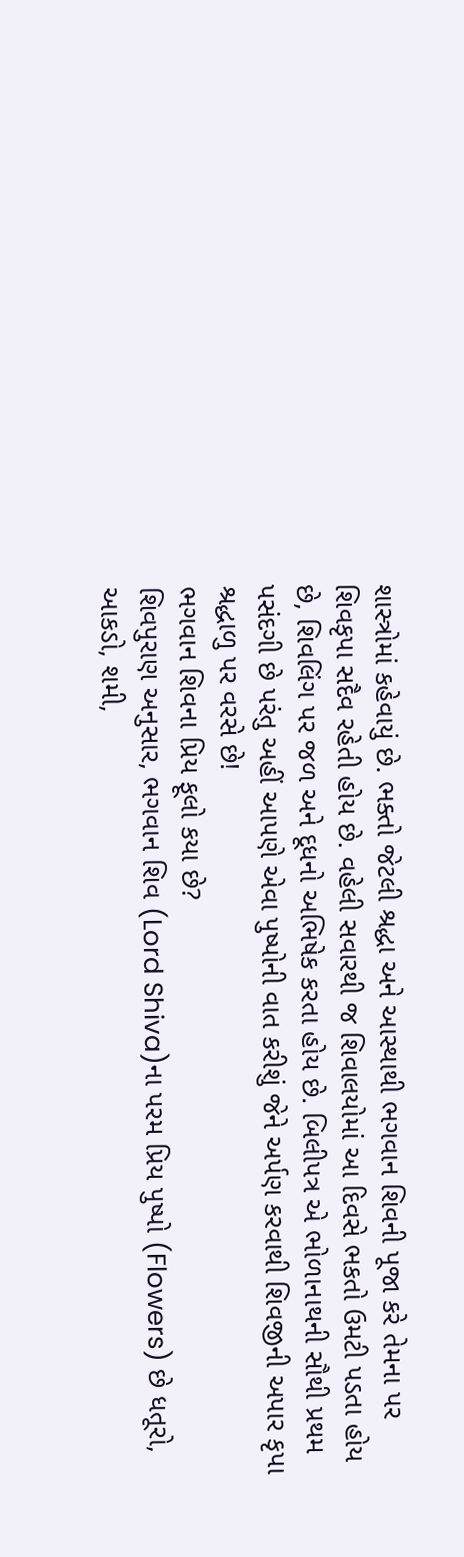શાસ્ત્રોમાં કહેવાયું છે. ભક્તો જેટલી શ્રદ્ધા અને આસ્થાથી ભગવાન શિવની પૂજા કરે તેમના પર શિવકૃપા સદૈવ રહેતી હોય છે. વહેલી સવારથી જ શિવાલયોમાં આ દિવસે ભકતો ઉમટી પડતા હોય છે, શિવલિંગ પર જળ અને દૂધનો અભિષેક કરતા હોય છે. બિલીપત્ર એ ભોળાનાથની સૌથી પ્રથમ પસંદગી છે પરંતુ અહીં આપણે એવા પુષ્પોની વાત કરીશું જેને અર્પણ કરવાથી શિવજીની અપાર કૃપા શ્રદ્ધાળુ પર વરસે છે!
ભગવાન શિવના પ્રિય ફૂલો કયા છે?
શિવપુરાણ અનુસાર, ભગવાન શિવ (Lord Shiva)ના પરમ પ્રિય પુષ્પો (Flowers) છે ધતૂરો, આકડો, શમી,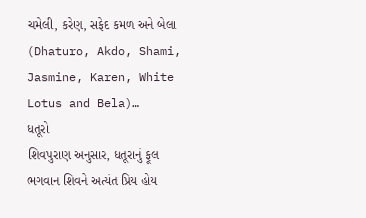ચમેલી, કરેણ, સફેદ કમળ અને બેલા (Dhaturo, Akdo, Shami, Jasmine, Karen, White Lotus and Bela)…
ધતૂરો
શિવપુરાણ અનુસાર, ધતૂરાનું ફૂલ ભગવાન શિવને અત્યંત પ્રિય હોય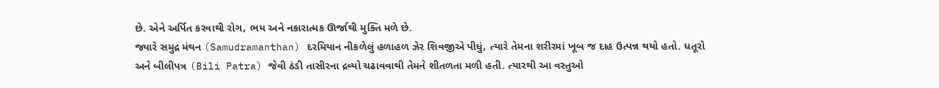છે. એને અર્પિત કરવાથી રોગ, ભય અને નકારાત્મક ઊર્જાથી મુક્તિ મળે છે.
જ્યારે સમુદ્ર મંથન (Samudramanthan) દરમિયાન નીકળેલું હળાહળ ઝેર શિવજીએ પીધું, ત્યારે તેમના શરીરમાં ખૂબ જ દાહ ઉત્પન્ન થયો હતો. ધતૂરો અને બીલીપત્ર (Bili Patra) જેવી ઠંડી તાસીરના દ્રવ્યો ચઢાવવાથી તેમને શીતળતા મળી હતી. ત્યારથી આ વસ્તુઓ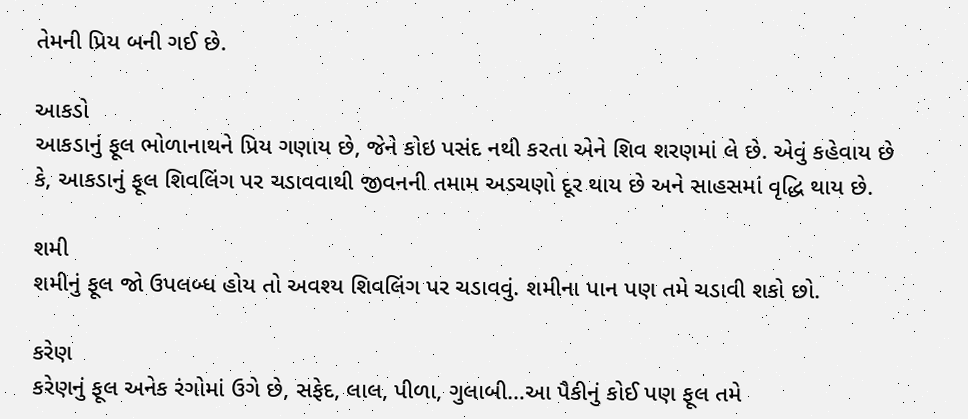તેમની પ્રિય બની ગઈ છે.

આકડો
આકડાનું ફૂલ ભોળાનાથને પ્રિય ગણાય છે, જેને કોઇ પસંદ નથી કરતા એને શિવ શરણમાં લે છે. એવું કહેવાય છે કે, આકડાનું ફૂલ શિવલિંગ પર ચડાવવાથી જીવનની તમામ અડચણો દૂર થાય છે અને સાહસમાં વૃદ્ધિ થાય છે.

શમી
શમીનું ફૂલ જો ઉપલબ્ધ હોય તો અવશ્ય શિવલિંગ પર ચડાવવું. શમીના પાન પણ તમે ચડાવી શકો છો.

કરેણ
કરેણનું ફૂલ અનેક રંગોમાં ઉગે છે, સફેદ, લાલ, પીળા, ગુલાબી…આ પૈકીનું કોઈ પણ ફૂલ તમે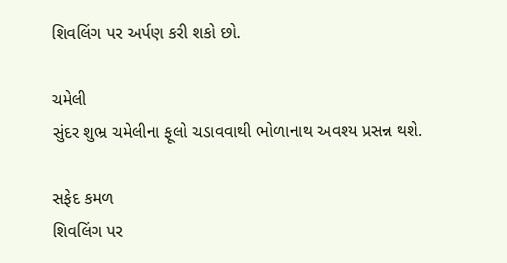શિવલિંગ પર અર્પણ કરી શકો છો.

ચમેલી
સુંદર શુભ્ર ચમેલીના ફૂલો ચડાવવાથી ભોળાનાથ અવશ્ય પ્રસન્ન થશે.

સફેદ કમળ
શિવલિંગ પર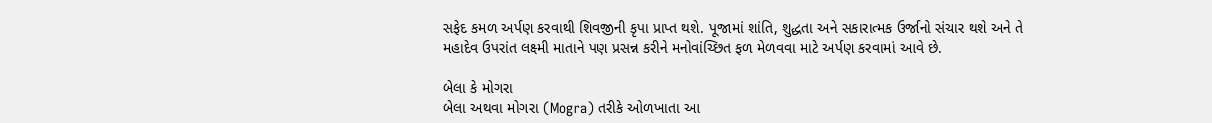સફેદ કમળ અર્પણ કરવાથી શિવજીની કૃપા પ્રાપ્ત થશે. પૂજામાં શાંતિ, શુદ્ધતા અને સકારાત્મક ઉર્જાનો સંચાર થશે અને તે મહાદેવ ઉપરાંત લક્ષ્મી માતાને પણ પ્રસન્ન કરીને મનોવાંચ્છિત ફળ મેળવવા માટે અર્પણ કરવામાં આવે છે.

બેલા કે મોગરા
બેલા અથવા મોગરા (Mogra) તરીકે ઓળખાતા આ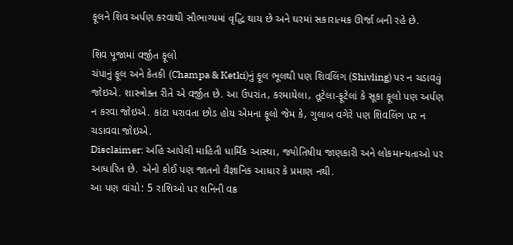ફૂલને શિવ અર્પણ કરવાથી સૌભાગ્યમાં વૃદ્ધિ થાય છે અને ઘરમાં સકારાત્મક ઊર્જા બની રહે છે.

શિવ પૂજામાં વર્જીત ફૂલો
ચંપાનું ફૂલ અને કેતકી (Champa & Ketki)નું ફૂલ ભૂલથી પણ શિવલિંગ (Shivling) પર ન ચડાવવું જોઇએ. શાસ્ત્રોક્ત રીતે એ વર્જીત છે. આ ઉપરાંત, કરમાયેલા, તૂટેલા-ફૂટેલાં કે સૂકા ફૂલો પણ અર્પણ ન કરવા જોઇએ. કાંટા ધરાવતા છોડ હોય એમના ફૂલો જેમ કે, ગુલાબ વગેરે પણ શિવલિંગ પર ન ચડાવવા જોઇએ.
Disclaimer: અહિં આપેલી માહિતી ધાર્મિક આસ્થા, જ્યોતિષીય જાણકારી અને લોકમાન્યતાઓ પર આધારિત છે. એનો કોઈ પણ જાતનો વૈજ્ઞાનિક આધાર કે પ્રમાણ નથી.
આ પણ વાંચો: 5 રાશિઓ પર શનિની વક્ર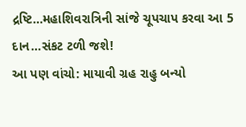દ્રષ્ટિ…મહાશિવરાત્રિની સાંજે ચૂપચાપ કરવા આ 5 દાન…સંકટ ટળી જશે!
આ પણ વાંચો: માયાવી ગ્રહ રાહુ બન્યો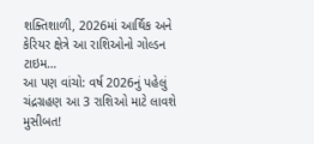શક્તિશાળી, 2026માં આર્થિક અને કેરિયર ક્ષેત્રે આ રાશિઓનો ગોલ્ડન ટાઇમ…
આ પણ વાંચો: વર્ષ 2026નું પહેલું ચંદ્રગ્રહણ આ 3 રાશિઓ માટે લાવશે મુસીબત!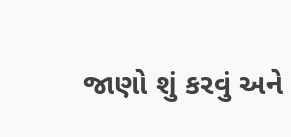જાણો શું કરવું અને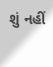શું નહીં